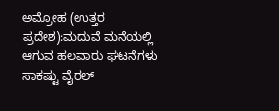ಅಮ್ರೋಹ (ಉತ್ತರ ಪ್ರದೇಶ):ಮದುವೆ ಮನೆಯಲ್ಲಿ ಆಗುವ ಹಲವಾರು ಘಟನೆಗಳು ಸಾಕಷ್ಟು ವೈರಲ್‌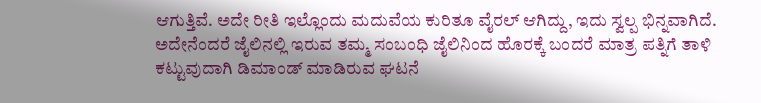ಆಗುತ್ತಿವೆ. ಅದೇ ರೀತಿ ಇಲ್ಲೊಂದು ಮದುವೆಯ ಕುರಿತೂ ವೈರಲ್ ಆಗಿದ್ದು, ಇದು ಸ್ವಲ್ಪ ಭಿನ್ನವಾಗಿದೆ. ಅದೇನೆಂದರೆ ಜೈಲಿನಲ್ಲಿ ಇರುವ ತಮ್ಮ ಸಂಬಂಧಿ ಜೈಲಿನಿಂದ ಹೊರಕ್ಕೆ ಬಂದರೆ ಮಾತ್ರ ಪತ್ನಿಗೆ ತಾಳಿ ಕಟ್ಟುವುದಾಗಿ ಡಿಮಾಂಡ್‌ ಮಾಡಿರುವ ಘಟನೆ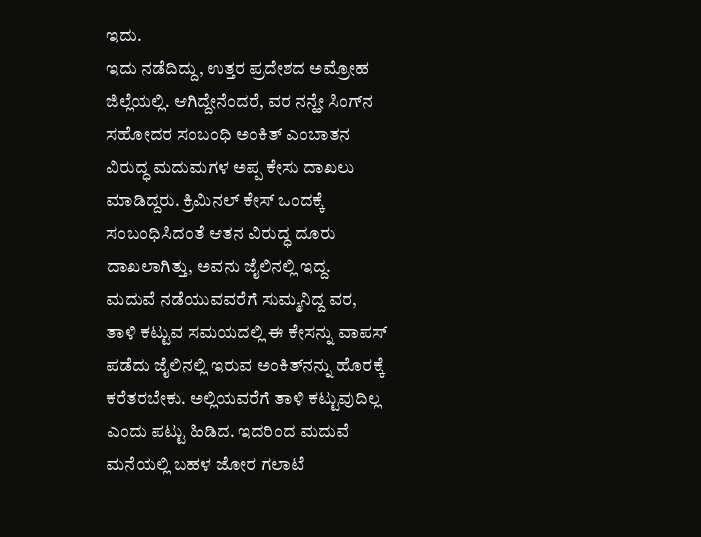ಇದು.
ಇದು ನಡೆದಿದ್ದು, ಉತ್ತರ ಪ್ರದೇಶದ ಅಮ್ರೋಹ ಜಿಲ್ಲೆಯಲ್ಲಿ. ಆಗಿದ್ದೇನೆಂದರೆ, ವರ ನನ್ಹೇ ಸಿಂಗ್‌ನ ಸಹೋದರ ಸಂಬಂಧಿ ಅಂಕಿತ್‌ ಎಂಬಾತನ ವಿರುದ್ಧ ಮದುಮಗಳ ಅಪ್ಪ ಕೇಸು ದಾಖಲು ಮಾಡಿದ್ದರು. ಕ್ರಿಮಿನಲ್‌ ಕೇಸ್‌ ಒಂದಕ್ಕೆ ಸಂಬಂಧಿಸಿದಂತೆ ಆತನ ವಿರುದ್ಧ ದೂರು ದಾಖಲಾಗಿತ್ತು, ಅವನು ಜೈಲಿನಲ್ಲಿ ಇದ್ದ.
ಮದುವೆ ನಡೆಯುವವರೆಗೆ ಸುಮ್ಮನಿದ್ದ ವರ, ತಾಳಿ ಕಟ್ಟುವ ಸಮಯದಲ್ಲಿ ಈ ಕೇಸನ್ನು ವಾಪಸ್‌ ಪಡೆದು ಜೈಲಿನಲ್ಲಿ ಇರುವ ಅಂಕಿತ್‌ನನ್ನು ಹೊರಕ್ಕೆ ಕರೆತರಬೇಕು. ಅಲ್ಲಿಯವರೆಗೆ ತಾಳಿ ಕಟ್ಟುವುದಿಲ್ಲ ಎಂದು ಪಟ್ಟು ಹಿಡಿದ. ಇದರಿಂದ ಮದುವೆ ಮನೆಯಲ್ಲಿ ಬಹಳ ಜೋರ ಗಲಾಟೆ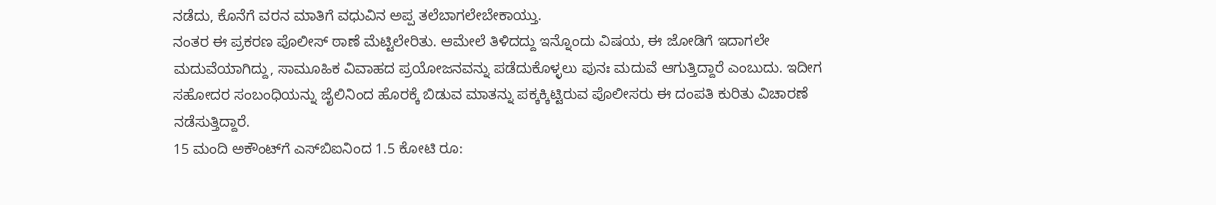ನಡೆದು, ಕೊನೆಗೆ ವರನ ಮಾತಿಗೆ ವಧುವಿನ ಅಪ್ಪ ತಲೆಬಾಗಲೇಬೇಕಾಯ್ತು.
ನಂತರ ಈ ಪ್ರಕರಣ ಪೊಲೀಸ್ ಠಾಣೆ ಮೆಟ್ಟಿಲೇರಿತು. ಆಮೇಲೆ ತಿಳಿದದ್ದು ಇನ್ನೊಂದು ವಿಷಯ, ಈ ಜೋಡಿಗೆ ಇದಾಗಲೇ ಮದುವೆಯಾಗಿದ್ದು, ಸಾಮೂಹಿಕ ವಿವಾಹದ ಪ್ರಯೋಜನವನ್ನು ಪಡೆದುಕೊಳ್ಳಲು ಪುನಃ ಮದುವೆ ಆಗುತ್ತಿದ್ದಾರೆ ಎಂಬುದು. ಇದೀಗ ಸಹೋದರ ಸಂಬಂಧಿಯನ್ನು ಜೈಲಿನಿಂದ ಹೊರಕ್ಕೆ ಬಿಡುವ ಮಾತನ್ನು ಪಕ್ಕಕ್ಕಿಟ್ಟಿರುವ ಪೊಲೀಸರು ಈ ದಂಪತಿ ಕುರಿತು ವಿಚಾರಣೆ ನಡೆಸುತ್ತಿದ್ದಾರೆ.
15 ಮಂದಿ ಅಕೌಂಟ್‌ಗೆ ಎಸ್‌ಬಿಐನಿಂದ 1.5 ಕೋಟಿ ರೂ: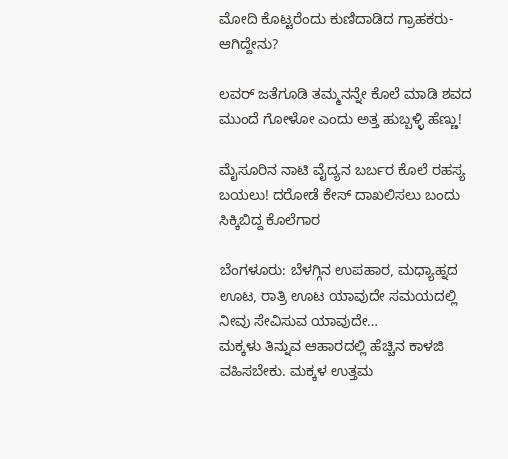ಮೋದಿ ಕೊಟ್ಟರೆಂದು ಕುಣಿದಾಡಿದ ಗ್ರಾಹಕರು- ಆಗಿದ್ದೇನು?

ಲವರ್‌ ಜತೆಗೂಡಿ ತಮ್ಮನನ್ನೇ ಕೊಲೆ ಮಾಡಿ ಶವದ ಮುಂದೆ ಗೋಳೋ ಎಂದು ಅತ್ತ ಹುಬ್ಬಳ್ಳಿ ಹೆಣ್ಣು!

ಮೈಸೂರಿನ ನಾಟಿ ವೈದ್ಯನ ಬರ್ಬರ ಕೊಲೆ ರಹಸ್ಯ ಬಯಲು! ದರೋಡೆ ಕೇಸ್ ದಾಖಲಿಸಲು ಬಂದು ಸಿಕ್ಕಿಬಿದ್ದ ಕೊಲೆಗಾರ

ಬೆಂಗಳೂರು: ಬೆಳಗ್ಗಿನ ಉಪಹಾರ, ಮಧ್ಯಾಹ್ನದ ಊಟ, ರಾತ್ರಿ ಊಟ ಯಾವುದೇ ಸಮಯದಲ್ಲಿ ನೀವು ಸೇವಿಸುವ ಯಾವುದೇ…
ಮಕ್ಕಳು ತಿನ್ನುವ ಆಹಾರದಲ್ಲಿ ಹೆಚ್ಚಿನ ಕಾಳಜಿ ವಹಿಸಬೇಕು. ಮಕ್ಕಳ ಉತ್ತಮ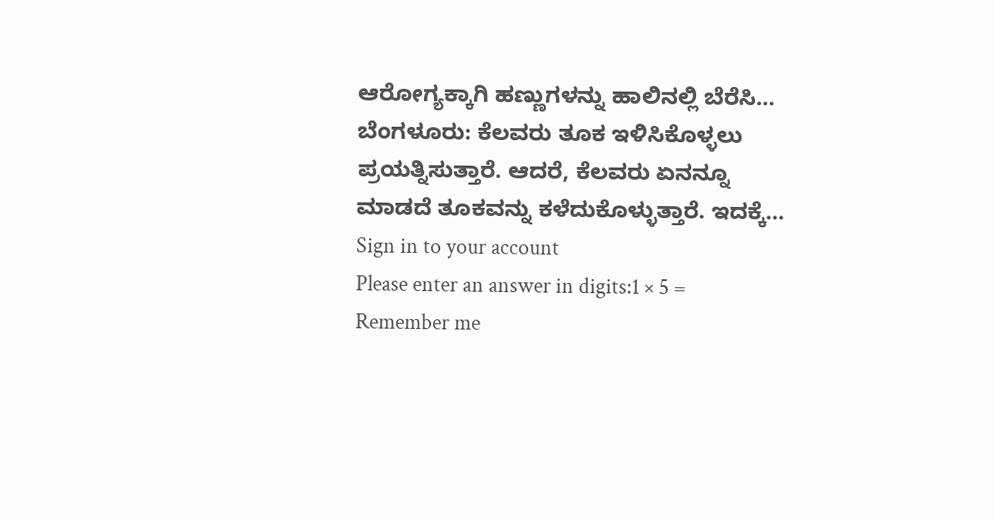ಆರೋಗ್ಯಕ್ಕಾಗಿ ಹಣ್ಣುಗಳನ್ನು ಹಾಲಿನಲ್ಲಿ ಬೆರೆಸಿ…
ಬೆಂಗಳೂರು: ಕೆಲವರು ತೂಕ ಇಳಿಸಿಕೊಳ್ಳಲು ಪ್ರಯತ್ನಿಸುತ್ತಾರೆ. ಆದರೆ, ಕೆಲವರು ಏನನ್ನೂ ಮಾಡದೆ ತೂಕವನ್ನು ಕಳೆದುಕೊಳ್ಳುತ್ತಾರೆ. ಇದಕ್ಕೆ…
Sign in to your account
Please enter an answer in digits:1 × 5 =
Remember me